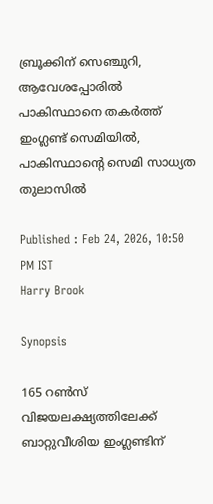ബ്രൂക്കിന് സെഞ്ചുറി, ആവേശപ്പോരില്‍ പാകിസ്ഥാനെ തകര്‍ത്ത് ഇംഗ്ലണ്ട് സെമിയില്‍, പാകിസ്ഥാന്‍റെ സെമി സാധ്യത തുലാസില്‍

Published : Feb 24, 2026, 10:50 PM IST
Harry Brook

Synopsis

165 റണ്‍സ് വിജയലക്ഷ്യത്തിലേക്ക് ബാറ്റുവീശിയ ഇംഗ്ലണ്ടിന്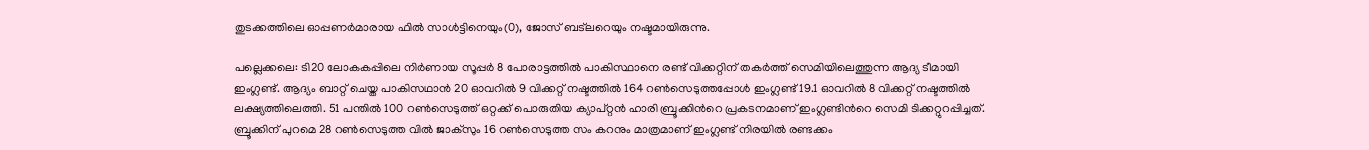തുടക്കത്തിലെ ഓപ്പണര്‍മാരായ ഫില്‍ സാള്‍ട്ടിനെയും(0), ജോസ് ബട്‌ലറെയും നഷ്ടമായിരുന്നു.

പല്ലെക്കലെ: ടി20 ലോകകപ്പിലെ നിര്‍ണായ സൂപ്പര്‍ 8 പോരാട്ടത്തില്‍ പാകിസ്ഥാനെ രണ്ട് വിക്കറ്റിന് തകർത്ത് സെമിയിലെത്തുന്ന ആദ്യ ടീമായി ഇംഗ്ലണ്ട്. ആദ്യം ബാറ്റ് ചെയ്ത പാകിസഥാന്‍ 20 ഓവറില്‍ 9 വിക്കറ്റ് നഷ്ടത്തില്‍ 164 റണ്‍സെടുത്തപ്പോള്‍ ഇംഗ്ലണ്ട് 19.1 ഓവറില്‍ 8 വിക്കറ്റ് നഷ്ടത്തില്‍ ലക്ഷ്യത്തിലെത്തി. 51 പന്തില്‍ 100 റണ്‍സെടുത്ത് ഒറ്റക്ക് പൊരുതിയ ക്യാപ്റ്റൻ ഹാരി ബ്രൂക്കിന്‍റെ പ്രകടനമാണ് ഇംഗ്ലണ്ടിന്‍റെ സെമി ടിക്കറ്റുറപ്പിച്ചത്. ബ്രൂക്കിന് പുറമെ 28 റണ്‍സെടുത്ത വില്‍ ജാക്സും 16 റണ്‍സെടുത്ത സം കറനും മാത്രമാണ് ഇംഗ്ലണ്ട് നിരയില്‍ രണ്ടക്കം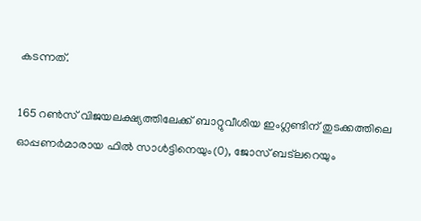കടന്നത്.

165 റണ്‍സ് വിജയലക്ഷ്യത്തിലേക്ക് ബാറ്റുവീശിയ ഇംഗ്ലണ്ടിന് തുടക്കത്തിലെ ഓപ്പണര്‍മാരായ ഫില്‍ സാള്‍ട്ടിനെയും(0), ജോസ് ബട്‌ലറെയും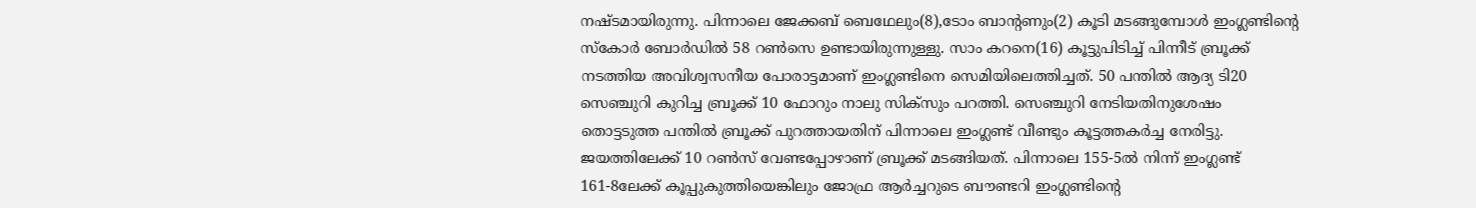നഷ്ടമായിരുന്നു. പിന്നാലെ ജേക്കബ് ബെഥേലും(8),ടോം ബാന്‍റണും(2) കൂടി മടങ്ങുമ്പോള്‍ ഇംഗ്ലണ്ടിന്‍റെ സ്കോര്‍ ബോര്‍ഡില്‍ 58 റണ്‍സെ ഉണ്ടായിരുന്നുള്ളു. സാം കറനെ(16) കൂട്ടുപിടിച്ച് പിന്നീട് ബ്രൂക്ക് നടത്തിയ അവിശ്വസനീയ പോരാട്ടമാണ് ഇംഗ്ലണ്ടിനെ സെമിയിലെത്തിച്ചത്. 50 പന്തില്‍ ആദ്യ ടി20 സെഞ്ചുറി കുറിച്ച ബ്രൂക്ക് 10 ഫോറും നാലു സിക്സും പറത്തി. സെഞ്ചുറി നേടിയതിനുശേഷം തൊട്ടടുത്ത പന്തില്‍ ബ്രൂക്ക് പുറത്തായതിന് പിന്നാലെ ഇംഗ്ലണ്ട് വീണ്ടും കൂട്ടത്തകര്‍ച്ച നേരിട്ടു. ജയത്തിലേക്ക് 10 റണ്‍സ് വേണ്ടപ്പോഴാണ് ബ്രൂക്ക് മടങ്ങിയത്. പിന്നാലെ 155-5ല്‍ നിന്ന് ഇംഗ്ലണ്ട് 161-8ലേക്ക് കൂപ്പുകുത്തിയെങ്കിലും ജോഫ്ര ആര്‍ച്ചറുടെ ബൗണ്ടറി ഇംഗ്ലണ്ടിന്‍റെ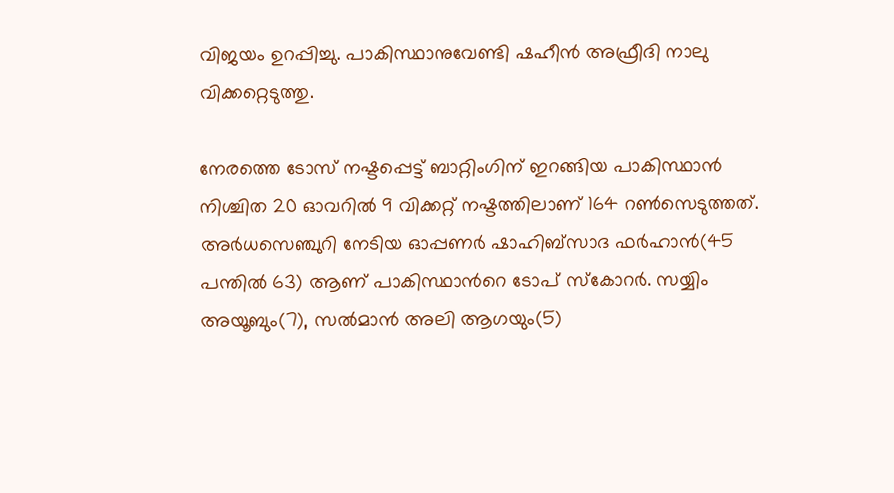വിജയം ഉറപ്പിച്ചു. പാകിസ്ഥാനുവേണ്ടി ഷഹീൻ അഫ്രീദി നാലു വിക്കറ്റെടുത്തു.

നേരത്തെ ടോസ് നഷ്ടപ്പെട്ട് ബാറ്റിംഗിന് ഇറങ്ങിയ പാകിസ്ഥാൻ നിശ്ചിത 20 ഓവറിൽ 9 വിക്കറ്റ് നഷ്ടത്തിലാണ് 164 റൺസെടുത്തത്. അര്‍ധസെഞ്ചുറി നേടിയ ഓപ്പണർ ഷാഹിബ്സാദ ഫര്‍ഹാൻ(45 പന്തില്‍ 63) ആണ് പാകിസ്ഥാന്‍റെ ടോപ് സ്കോറര്‍. സയ്യിം അയൂബും(7), സല്‍മാന്‍ അലി ആഗയും(5)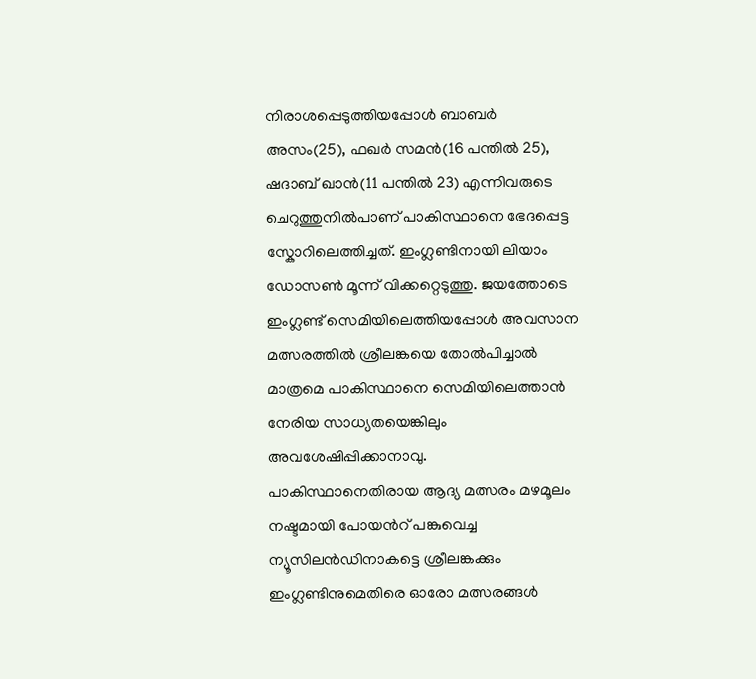നിരാശപ്പെടുത്തിയപ്പോള്‍ ബാബര്‍ അസം(25), ഫഖര്‍ സമന്‍(16 പന്തില്‍ 25), ഷദാബ് ഖാന്‍(11 പന്തില്‍ 23) എന്നിവരുടെ ചെറുത്തുനില്‍പാണ് പാകിസ്ഥാനെ ഭേദപ്പെട്ട സ്കോറിലെത്തിച്ചത്. ഇംഗ്ലണ്ടിനായി ലിയാം ഡോസണ്‍ മൂന്ന് വിക്കറ്റെടുത്തു. ജയത്തോടെ ഇംഗ്ലണ്ട് സെമിയിലെത്തിയപ്പോള്‍ അവസാന മത്സരത്തില്‍ ശ്രീലങ്കയെ തോല്‍പിച്ചാല്‍ മാത്രമെ പാകിസ്ഥാനെ സെമിയിലെത്താന്‍ നേരിയ സാധ്യതയെങ്കിലും അവശേഷിപ്പിക്കാനാവു. പാകിസ്ഥാനെതിരായ ആദ്യ മത്സരം മഴമൂലം നഷ്ടമായി പോയന്‍റ് പങ്കുവെച്ച ന്യൂസിലന്‍ഡിനാകട്ടെ ശ്രീലങ്കക്കും ഇംഗ്ലണ്ടിനുമെതിരെ ഓരോ മത്സരങ്ങള്‍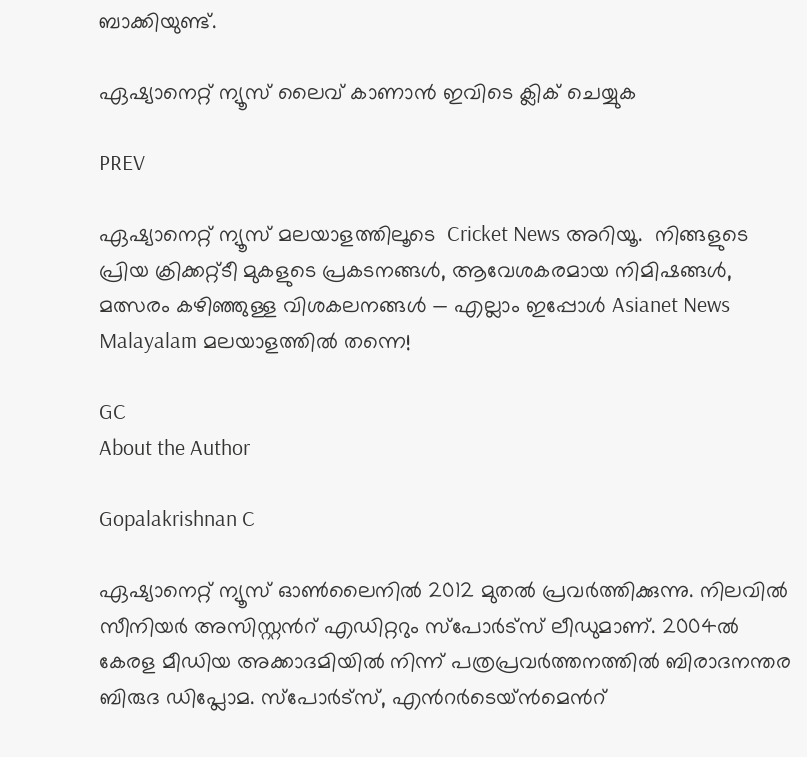ബാക്കിയുണ്ട്.

ഏഷ്യാനെറ്റ് ന്യൂസ് ലൈവ് കാണാന്‍ ഇവിടെ ക്ലിക് ചെയ്യുക

PREV

ഏഷ്യാനെറ്റ് ന്യൂസ് മലയാളത്തിലൂടെ  Cricket News അറിയൂ.  നിങ്ങളുടെ പ്രിയ ക്രിക്കറ്റ്ടീ മുകളുടെ പ്രകടനങ്ങൾ, ആവേശകരമായ നിമിഷങ്ങൾ, മത്സരം കഴിഞ്ഞുള്ള വിശകലനങ്ങൾ — എല്ലാം ഇപ്പോൾ Asianet News Malayalam മലയാളത്തിൽ തന്നെ!

GC
About the Author

Gopalakrishnan C

ഏഷ്യാനെറ്റ് ന്യൂസ് ഓണ്‍ലൈനില്‍ 2012 മുതല്‍ പ്രവര്‍ത്തിക്കുന്നു. നിലവില്‍ സീനിയര്‍ അസിസ്റ്റന്‍റ് എഡിറ്ററും സ്പോർട്സ് ലീഡുമാണ്. 2004ൽ കേരള മീഡിയ അക്കാദമിയില്‍ നിന്ന് പത്രപ്രവര്‍ത്തനത്തില്‍ ബിരാദനന്തര ബിരുദ ഡിപ്ലോമ. സ്പോര്‍ട്സ്, എന്‍റര്‍ടെയ്ൻമെന്‍റ്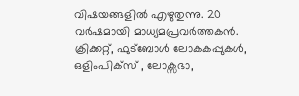വിഷയങ്ങളില്‍ എഴുതുന്നു. 20 വര്‍ഷമായി മാധ്യമപ്രവര്‍ത്തകൻ. ക്രിക്കറ്റ്, ഫുട്ബോള്‍ ലോകകപ്പുകൾ, ഒളിംപിക്സ് , ലോക്സഭാ,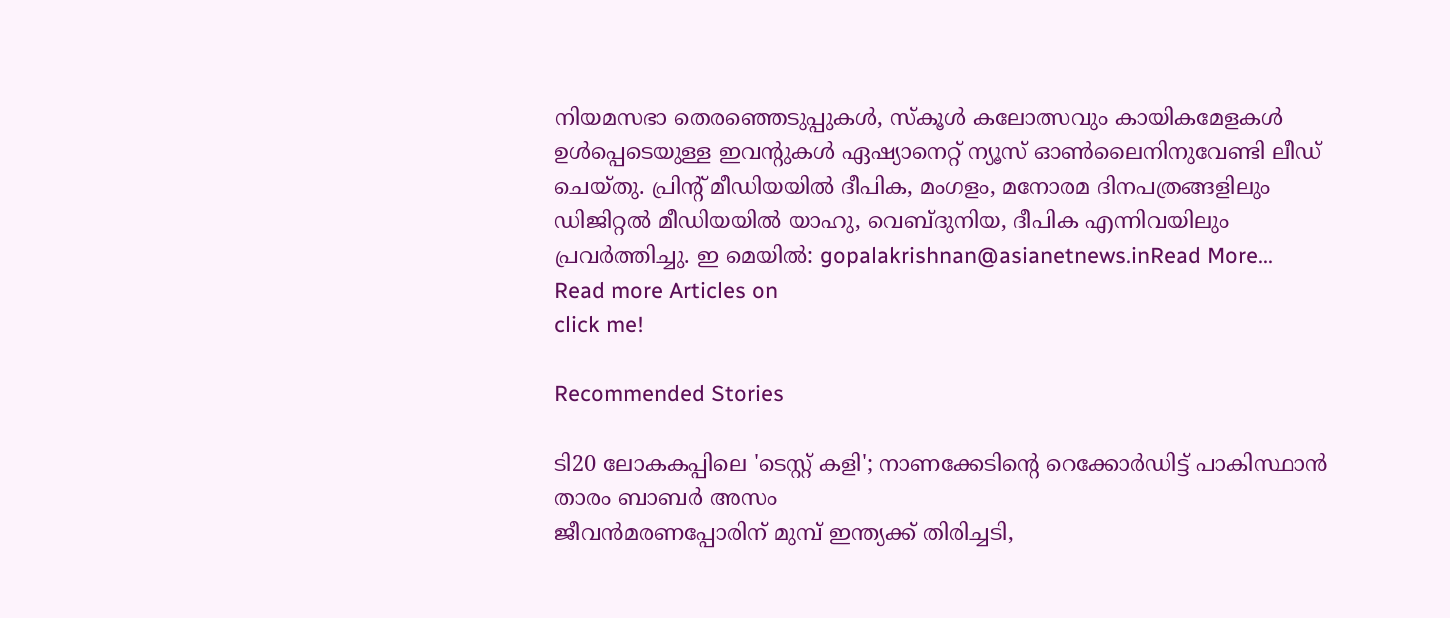നിയമസഭാ തെരഞ്ഞെടുപ്പുകള്‍, സ്കൂള്‍ കലോത്സവും കായികമേളകള്‍ ഉള്‍പ്പെടെയുള്ള ഇവന്‍റുകള്‍ ഏഷ്യാനെറ്റ് ന്യൂസ് ഓണ്‍ലൈനിനുവേണ്ടി ലീഡ് ചെയ്തു. പ്രിന്‍റ് മീഡിയയില്‍ ദീപിക, മംഗളം, മനോരമ ദിനപത്രങ്ങളിലും ഡിജിറ്റൽ മീഡിയയില്‍ യാഹു, വെബ്ദുനിയ, ദീപിക എന്നിവയിലും പ്രവര്‍ത്തിച്ചു. ഇ മെയില്‍: gopalakrishnan@asianetnews.inRead More...
Read more Articles on
click me!

Recommended Stories

ടി20 ലോകകപ്പിലെ 'ടെസ്റ്റ് കളി'; നാണക്കേടിന്‍റെ റെക്കോര്‍ഡിട്ട് പാകിസ്ഥാന്‍ താരം ബാബര്‍ അസം
ജീവൻമരണപ്പോരിന് മുമ്പ് ഇന്ത്യക്ക് തിരിച്ചടി,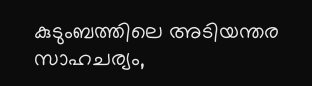കുടുംബത്തിലെ അടിയന്തര സാഹചര്യം,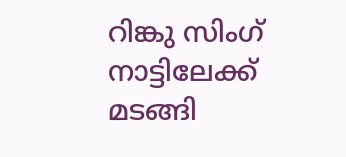റിങ്കു സിംഗ് നാട്ടിലേക്ക് മടങ്ങി